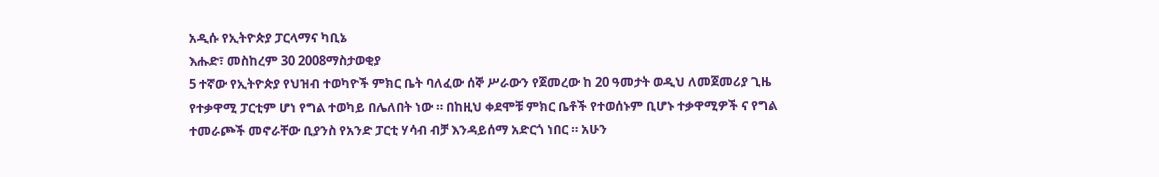አዲሱ የኢትዮጵያ ፓርላማና ካቢኔ
እሑድ፣ መስከረም 30 2008ማስታወቂያ
5 ተኛው የኢትዮጵያ የህዝብ ተወካዮች ምክር ቤት ባለፈው ሰኞ ሥራውን የጀመረው ከ 20 ዓመታት ወዲህ ለመጀመሪያ ጊዜ የተቃዋሚ ፓርቲም ሆነ የግል ተወካይ በሌለበት ነው ። በከዚህ ቀደሞቹ ምክር ቤቶች የተወሰኑም ቢሆኑ ተቃዋሚዎች ና የግል ተመራጮች መኖራቸው ቢያንስ የአንድ ፓርቲ ሃሳብ ብቻ እንዳይሰማ አድርጎ ነበር ። አሁን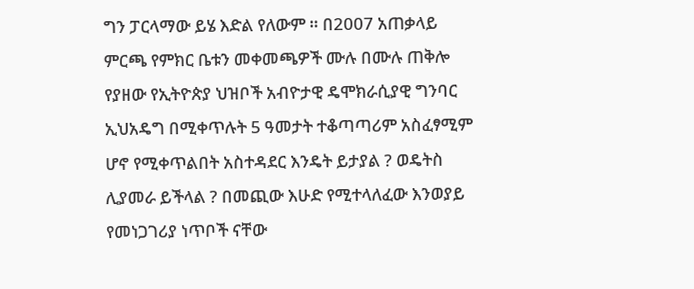ግን ፓርላማው ይሄ እድል የለውም ። በ2007 አጠቃላይ ምርጫ የምክር ቤቱን መቀመጫዎች ሙሉ በሙሉ ጠቅሎ የያዘው የኢትዮጵያ ህዝቦች አብዮታዊ ዴሞክራሲያዊ ግንባር ኢህአዴግ በሚቀጥሉት 5 ዓመታት ተቆጣጣሪም አስፈፃሚም ሆኖ የሚቀጥልበት አስተዳደር እንዴት ይታያል ? ወዴትስ ሊያመራ ይችላል ? በመጪው እሁድ የሚተላለፈው እንወያይ የመነጋገሪያ ነጥቦች ናቸው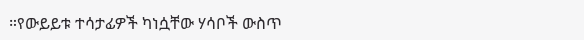።የውይይቱ ተሳታፊዎች ካነሷቸው ሃሳቦች ውስጥ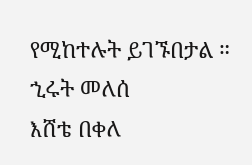የሚከተሉት ይገኙበታል ።
ኂሩት መለሰ
እሸቴ በቀለ